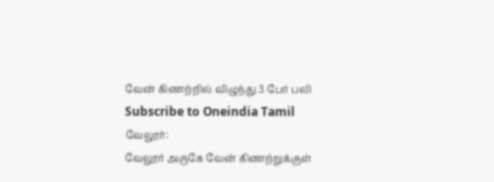வேன் கிணற்றில் விழுந்து 3 பேர் பலி
Subscribe to Oneindia Tamil
வேலூர்:
வேலூர் அருகே வேன் கிணற்றுக்குள்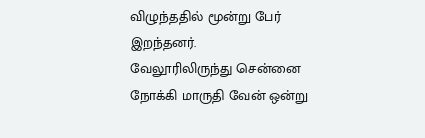விழுந்ததில் மூன்று பேர் இறந்தனர்.
வேலூரிலிருந்து சென்னை நோக்கி மாருதி வேன் ஒன்று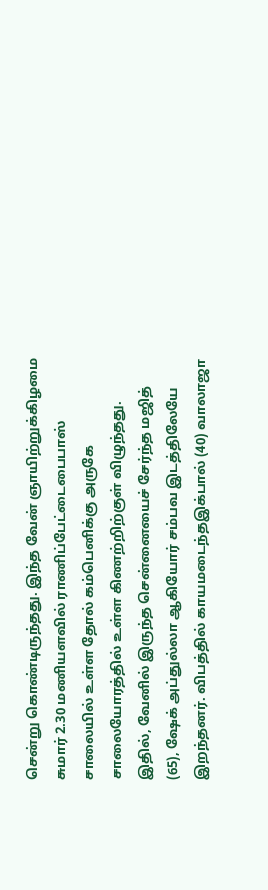சென்று கொண்டிருந்தது. இந்த வேன் ஞாயிற்றுக்கிழமை சுமார் 2.30 மணியளவில் ராணிப்பேட்டைபைபாஸ் சாலையில் உள்ள தோல் கம்பெனிக்கு அருகே சாலையோரத்தில் உள்ள கிணற்றிற்குள் விழுந்தது.
இதில், வேனில் இருந்த சென்னையைச் சேர்ந்த மஜித் (65), ஷேக் அப்துல்லா ஆகியோர் சம்பவ இடத்திலேயே இறந்தனர். விபத்தில் காயமடைந்தஇக்பால் (40) வாலாஜா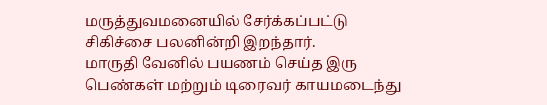மருத்துவமனையில் சேர்க்கப்பட்டு சிகிச்சை பலனின்றி இறந்தார்.
மாருதி வேனில் பயணம் செய்த இரு பெண்கள் மற்றும் டிரைவர் காயமடைந்து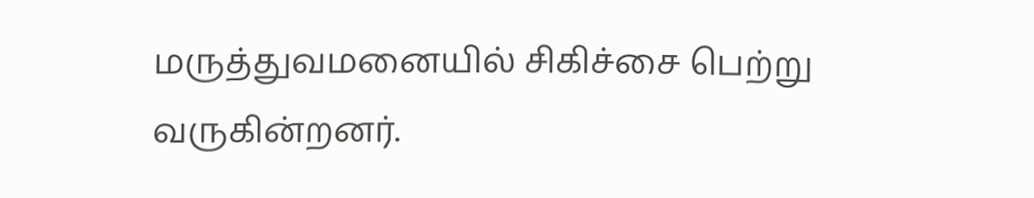மருத்துவமனையில் சிகிச்சை பெற்று வருகின்றனர்.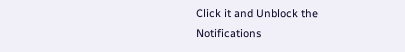Click it and Unblock the Notifications